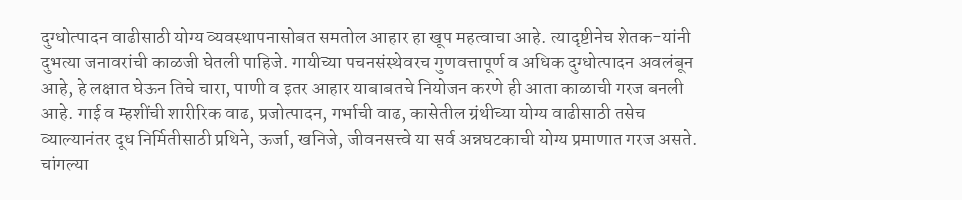दुग्धोत्पादन वाढीसाठी योग्य व्यवस्थापनासोबत समतोल आहार हा खूप महत्वाचा आहे. त्यादृष्टीनेच शेतक-यांनी दुभत्या जनावरांची काळजी घेतली पाहिजे. गायीच्या पचनसंस्थेवरच गुणवत्तापूर्ण व अधिक दुग्धोत्पादन अवलंबून आहे, हे लक्षात घेऊन तिचे चारा, पाणी व इतर आहार याबाबतचे नियोजन करणे ही आता काळाची गरज बनली आहे. गाई व म्हशींची शारीरिक वाढ, प्रजोत्पादन, गर्भाची वाढ, कासेतील ग्रंथीच्या योग्य वाढीसाठी तसेच व्याल्यानंतर दूध निर्मितीसाठी प्रथिने, ऊर्जा, खनिजे, जीवनसत्त्वे या सर्व अन्नघटकाची योग्य प्रमाणात गरज असते. चांगल्या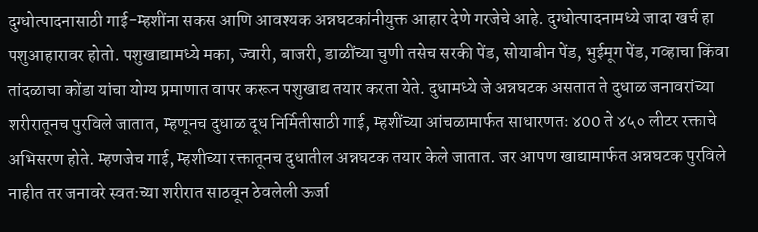दुग्धोत्पादनासाठी गाई-म्हशींना सकस आणि आवश्यक अन्नघटकांनीयुक्त आहार देणे गरजेचे आहे. दुग्धोत्पादनामध्ये जादा खर्च हा पशुआहारावर होतो. पशुखाद्यामध्ये मका, ज्वारी, बाजरी, डाळींच्या चुणी तसेच सरकी पेंड, सोयाबीन पेंड, भुईमूग पेंड, गव्हाचा किंवा तांदळाचा कोंडा यांचा योग्य प्रमाणात वापर करून पशुखाद्य तयार करता येते. दुधामध्ये जे अन्नघटक असतात ते दुधाळ जनावरांच्या शरीरातूनच पुरविले जातात, म्हणूनच दुधाळ दूध निर्मितीसाठी गाई, म्हशींच्या आंचळामार्फत साधारणतः ४00 ते ४५० लीटर रक्ताचे अभिसरण होते. म्हणजेच गाई, म्हशीच्या रक्तातूनच दुधातील अन्नघटक तयार केले जातात. जर आपण खाद्यामार्फत अन्नघटक पुरविले नाहीत तर जनावरे स्वतःच्या शरीरात साठवून ठेवलेली ऊर्जा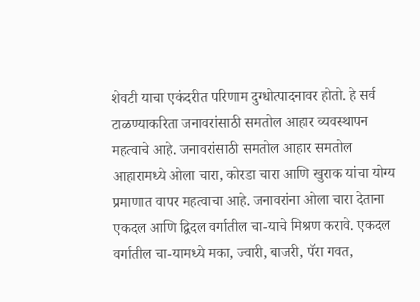शेवटी याचा एकंदरीत परिणाम दुग्धोत्पादनावर होतो. हे सर्व टाळण्याकरिता जनावरांसाठी समतोल आहार व्यवस्थापन महत्वाचे आहे. जनावरांसाठी समतोल आहार समतोल आहारामध्ये ओला चारा, कोरडा चारा आणि खुराक यांचा योग्य प्रमाणात वापर महत्वाचा आहे. जनावरांना ओला चारा देताना एकदल आणि द्विदल वर्गातील चा-याचे मिश्रण करावे. एकदल वर्गातील चा-यामध्ये मका, ज्वारी, बाजरी, पॅरा गवत,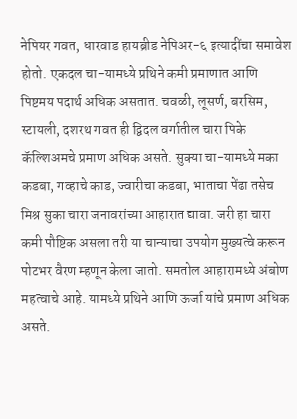नेपियर गवत, धारवाड हायब्रीड नेपिअर-६ इत्यादींचा समावेश होतो. एकदल चा-यामध्ये प्रथिने कमी प्रमाणात आणि पिष्टमय पदार्थ अधिक असतात. चवळी, लूसर्ण, बरसिम, स्टायली, दशरथ गवत ही द्विदल वर्गातील चारा पिके कॅल्शिअमचे प्रमाण अधिक असते. सुक्या चा-यामध्ये मका कडबा, गव्हाचे काड, ज्वारीचा कडबा, भाताचा पेंढा तसेच मिश्र सुका चारा जनावरांच्या आहारात द्यावा. जरी हा चारा कमी पौष्टिक असला तरी या चान्याचा उपयोग मुख्यत्वे करून पोटभर वैरण म्हणून केला जातो. समतोल आहारामध्ये अंबोण महत्वाचे आहे. यामध्ये प्रथिने आणि ऊर्जा यांचे प्रमाण अधिक असते.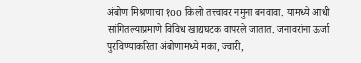अंबोण मिश्रणाचा १oo किलो तत्त्वावर नमुना बनवावा. यामध्ये आधी सांगितल्याप्रमाणे विविध खाद्यघटक वापरले जातात. जनावरांना ऊर्जा पुरविण्याकरिता अंबोणामध्ये मका, ज्वारी,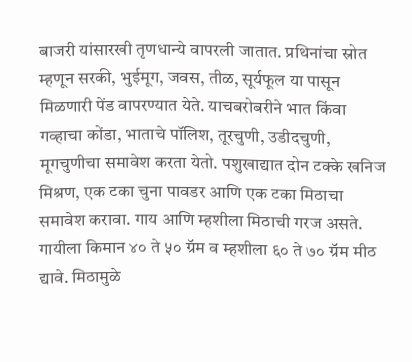बाजरी यांसारखी तृणधान्ये वापरली जातात. प्रथिनांचा स्रोत म्हणून सरकी, भुईमूग, जवस, तीळ, सूर्यफूल या पासून मिळणारी पेंड वापरण्यात येते. याचबरोबरीने भात किंवा गव्हाचा कोंडा, भाताचे पॉलिश, तूरचुणी, उडीदचुणी, मूगचुणीचा समावेश करता येतो. पशुखाद्यात दोन टक्के खनिज मिश्रण, एक टका चुना पावडर आणि एक टका मिठाचा समावेश करावा. गाय आणि म्हशीला मिठाची गरज असते. गायीला किमान ४० ते ५० ग्रॅम व म्हशीला ६० ते ७० ग्रॅम मीठ द्यावे. मिठामुळे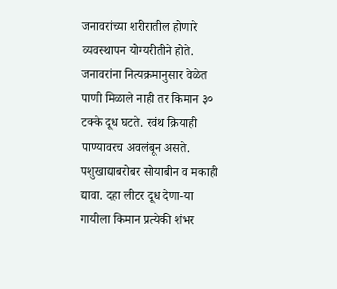जनावरांच्या शरीरातील होणारे व्यवस्थापन योग्यरीतीने होते. जनावरांना नित्यक्रमानुसार वेळेत पाणी मिळाले नाही तर किमान ३० टक्के दूध घटते. रवंथ क्रियाही पाण्यावरच अवलंबून असते. पशुखाद्याबरोबर सोयाबीन व मकाही द्यावा. दहा लीटर दूध देणा-या गायीला किमान प्रत्येकी शंभर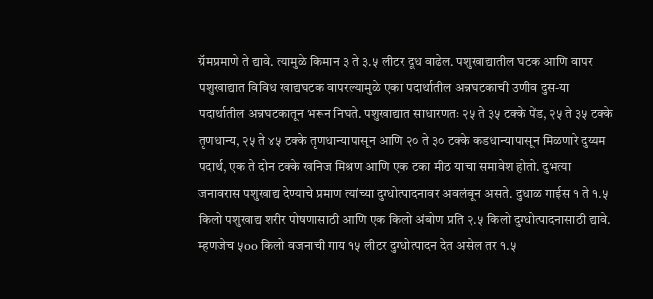ग्रॅमप्रमाणे ते द्यावे. त्यामुळे किमान ३ ते ३.५ लीटर दूध वाढेल. पशुखाद्यातील घटक आणि वापर पशुखाद्यात विविध खाद्यघटक वापरल्यामुळे एका पदार्थातील अन्नघटकाची उणीव दुस-या पदार्थातील अन्नघटकातून भरून निघते. पशुखाद्यात साधारणतः २५ ते ३५ टक्के पेंड, २५ ते ३५ टक्के तृणधान्य, २५ ते ४५ टक्के तृणधान्यापासून आणि २० ते ३० टक्के कडधान्यापासून मिळणारे दुय्यम पदार्थ, एक ते दोन टक्के खनिज मिश्रण आणि एक टका मीठ याचा समावेश होतो. दुभत्या जनावरास पशुखाद्य देण्याचे प्रमाण त्यांच्या दुग्धोत्पादनावर अवलंबून असते. दुधाळ गाईस १ ते १.५ किलो पशुखाद्य शरीर पोषणासाठी आणि एक किलो अंबोण प्रति २.५ किलो दुग्धोत्पादनासाठी द्यावे. म्हणजेच ५oo किलो वजनाची गाय १५ लीटर दुग्धोत्पादन देत असेल तर १.५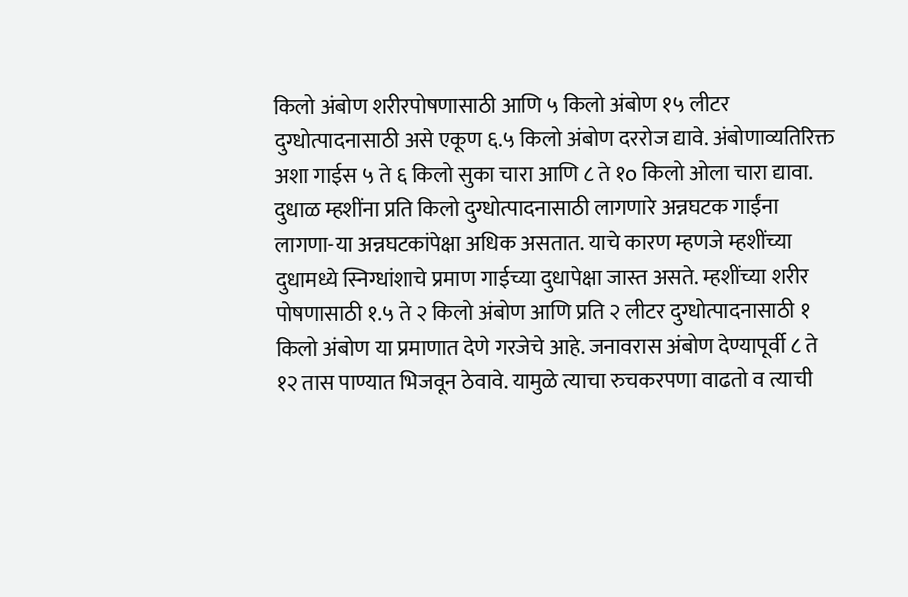किलो अंबोण शरीरपोषणासाठी आणि ५ किलो अंबोण १५ लीटर दुग्धोत्पादनासाठी असे एकूण ६.५ किलो अंबोण दररोज द्यावे. अंबोणाव्यतिरिक्त अशा गाईस ५ ते ६ किलो सुका चारा आणि ८ ते १o किलो ओला चारा द्यावा. दुधाळ म्हशींना प्रति किलो दुग्धोत्पादनासाठी लागणारे अन्नघटक गाईंना लागणा-या अन्नघटकांपेक्षा अधिक असतात. याचे कारण म्हणजे म्हशींच्या दुधामध्ये स्निग्धांशाचे प्रमाण गाईच्या दुधापेक्षा जास्त असते. म्हशींच्या शरीर पोषणासाठी १.५ ते २ किलो अंबोण आणि प्रति २ लीटर दुग्धोत्पादनासाठी १ किलो अंबोण या प्रमाणात देणे गरजेचे आहे. जनावरास अंबोण देण्यापूर्वी ८ ते १२ तास पाण्यात भिजवून ठेवावे. यामुळे त्याचा रुचकरपणा वाढतो व त्याची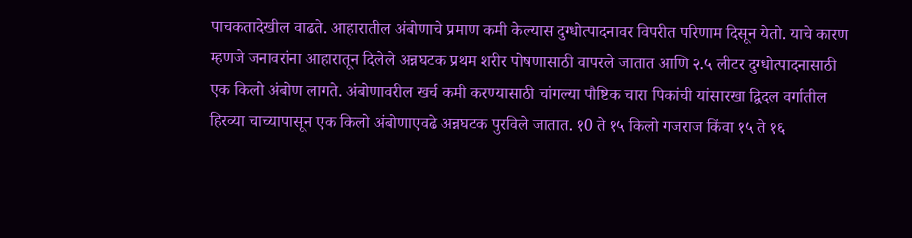पाचकतादेखील वाढते. आहारातील अंबोणाचे प्रमाण कमी केल्यास दुग्धोत्पादनावर विपरीत परिणाम दिसून येतो. याचे कारण म्हणजे जनावरांना आहारातून दिलेले अन्नघटक प्रथम शरीर पोषणासाठी वापरले जातात आणि २.५ लीटर दुग्धोत्पादनासाठी एक किलो अंबोण लागते. अंबोणावरील खर्च कमी करण्यासाठी चांगल्या पौष्टिक चारा पिकांची यांसारखा द्विदल वर्गातील हिरव्या चाच्यापासून एक किलो अंबोणाएवढे अन्नघटक पुरविले जातात. १0 ते १५ किलो गजराज किंवा १५ ते १६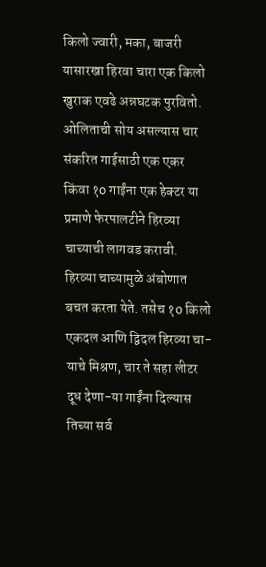किलो ज्वारी, मका, बाजरी यासारखा हिरवा चारा एक किलो खुराक एवढे अन्नघटक पुरवितो. ओलिताची सोय असल्यास चार संकरित गाईसाठी एक एकर किंवा १o गाईंना एक हेक्टर या प्रमाणे फेरपालटीने हिरव्या चाच्याची लागवड करावी. हिरव्या चाच्यामुळे अंबोणात बचत करता येते. तसेच १o किलो एकदल आणि द्विदल हिरव्या चा-याचे मिश्रण, चार ते सहा लीटर दूध देणा-या गाईंना दिल्यास तिच्या सर्व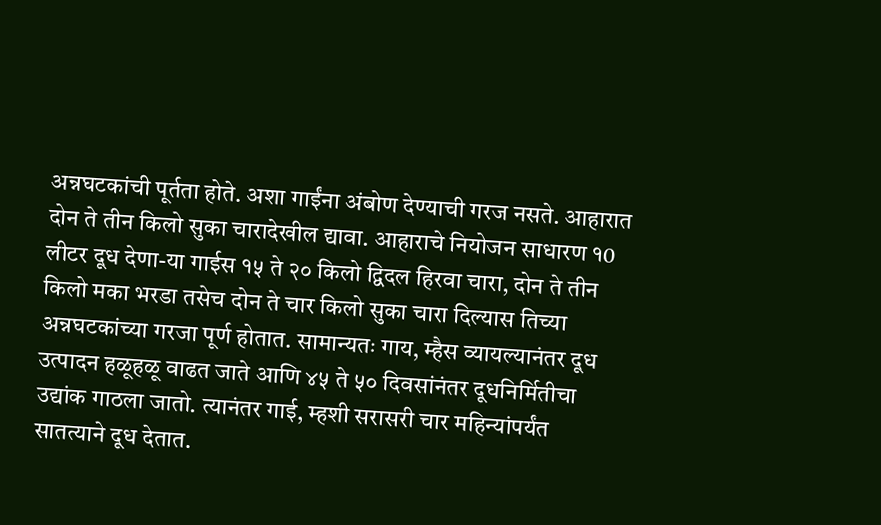अन्नघटकांची पूर्तता होते. अशा गाईंना अंबोण देण्याची गरज नसते. आहारात दोन ते तीन किलो सुका चारादेखील द्यावा. आहाराचे नियोजन साधारण १0 लीटर दूध देणा-या गाईस १५ ते २० किलो द्विदल हिरवा चारा, दोन ते तीन किलो मका भरडा तसेच दोन ते चार किलो सुका चारा दिल्यास तिच्या अन्नघटकांच्या गरजा पूर्ण होतात. सामान्यतः गाय, म्हैस व्यायल्यानंतर दूध उत्पादन हळूहळू वाढत जाते आणि ४५ ते ५० दिवसांनंतर दूधनिर्मितीचा उद्यांक गाठला जातो. त्यानंतर गाई, म्हशी सरासरी चार महिन्यांपर्यंत सातत्याने दूध देतात.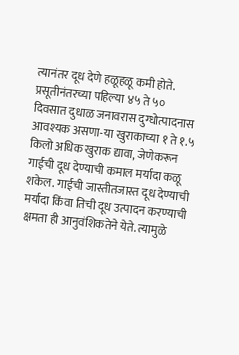त्यानंतर दूध देणे हळूहळू कमी होते. प्रसूतीनंतरच्या पहिल्या ४५ ते ५० दिवसात दुधाळ जनावरास दुग्धोत्पादनास आवश्यक असणा-या खुराकाच्या १ ते १.५ किलो अधिक खुराक द्यावा, जेणेकरून गाईची दूध देण्याची कमाल मर्यादा कळू शकेल. गाईची जास्तीतजास्त दूध देण्याची मर्यादा किंवा तिची दूध उत्पादन करण्याची क्षमता ही आनुवंशिकतेने येते. त्यामुळे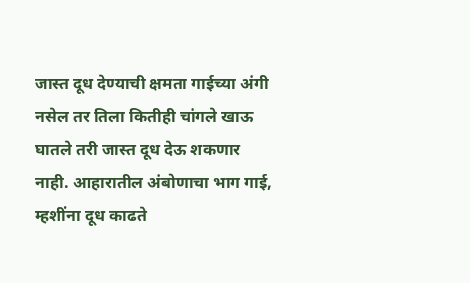जास्त दूध देण्याची क्षमता गाईच्या अंगी नसेल तर तिला कितीही चांगले खाऊ घातले तरी जास्त दूध देऊ शकणार नाही. आहारातील अंबोणाचा भाग गाई, म्हशींना दूध काढते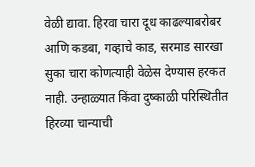वेळी द्यावा. हिरवा चारा दूध काढल्याबरोबर आणि कडबा, गव्हाचे काड, सरमाड सारखा सुका चारा कोणत्याही वेळेस देण्यास हरकत नाही. उन्हाळ्यात किंवा दुष्काळी परिस्थितीत हिरव्या चान्याची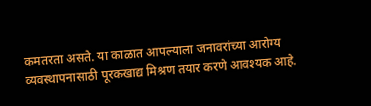कमतरता असते. या काळात आपल्याला जनावरांच्या आरोग्य व्यवस्थापनासाठी पूरकखाद्य मिश्रण तयार करणे आवश्यक आहे.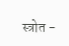स्त्रोत -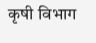कृषी विभाग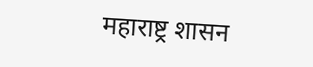महाराष्ट्र शासन